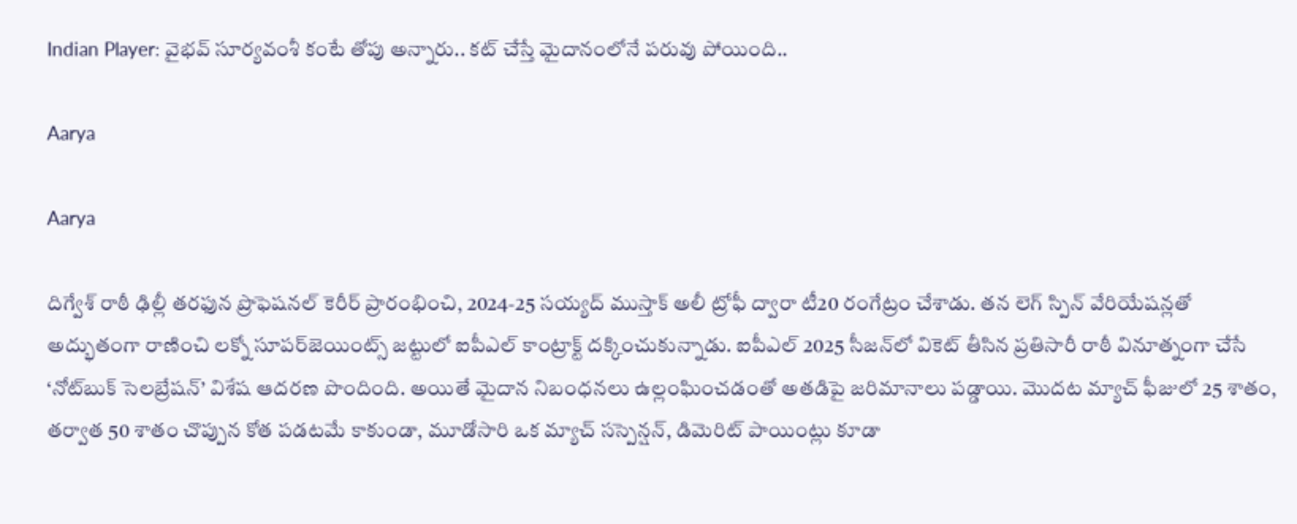Indian Player: వైభవ్ సూర్యవంశీ కంటే తోపు అన్నారు.. కట్ చేస్తే మైదానంలోనే పరువు పోయింది..

Aarya

Aarya

దిగ్వేశ్ రాఠీ ఢిల్లీ తరఫున ప్రొఫెషనల్ కెరీర్ ప్రారంభించి, 2024-25 సయ్యద్ ముస్తాక్ అలీ ట్రోఫీ ద్వారా టీ20 రంగేట్రం చేశాడు. తన లెగ్ స్పిన్ వేరియేషన్లతో అద్భుతంగా రాణించి లక్నో సూపర్‌జెయింట్స్ జట్టులో ఐపీఎల్ కాంట్రాక్ట్ దక్కించుకున్నాడు. ఐపీఎల్ 2025 సీజన్‌లో వికెట్ తీసిన ప్రతిసారీ రాఠీ వినూత్నంగా చేసే ‘నోట్‌బుక్ సెలబ్రేషన్’ విశేష ఆదరణ పొందింది. అయితే మైదాన నిబంధనలు ఉల్లంఘించడంతో అతడిపై జరిమానాలు పడ్డాయి. మొదట మ్యాచ్ ఫీజులో 25 శాతం, తర్వాత 50 శాతం చొప్పున కోత పడటమే కాకుండా, మూడోసారి ఒక మ్యాచ్ సస్పెన్షన్, డిమెరిట్ పాయింట్లు కూడా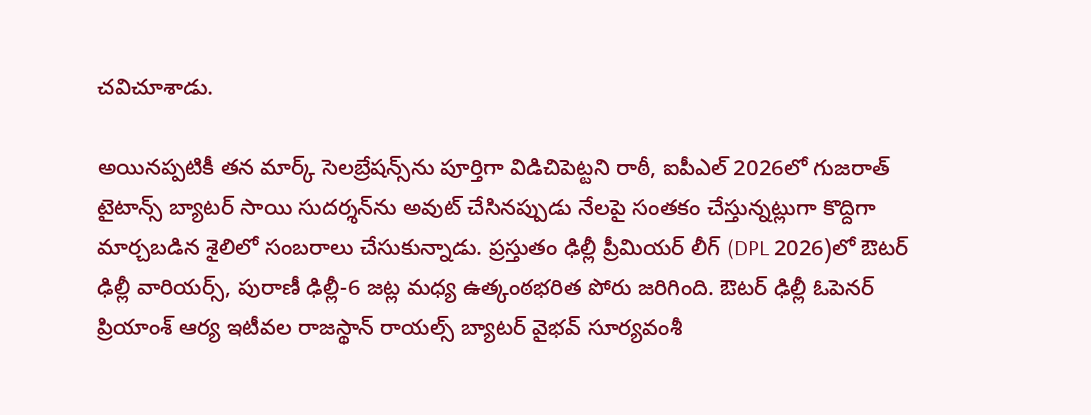చవిచూశాడు.

అయినప్పటికీ తన మార్క్ సెలబ్రేషన్స్‌ను పూర్తిగా విడిచిపెట్టని రాఠీ, ఐపీఎల్ 2026లో గుజరాత్ టైటాన్స్ బ్యాటర్ సాయి సుదర్శన్‌ను అవుట్ చేసినప్పుడు నేలపై సంతకం చేస్తున్నట్లుగా కొద్దిగా మార్చబడిన శైలిలో సంబరాలు చేసుకున్నాడు. ప్రస్తుతం ఢిల్లీ ప్రీమియర్ లీగ్ (DPL 2026)లో ఔటర్ ఢిల్లీ వారియర్స్, పురాణీ ఢిల్లీ-6 జట్ల మధ్య ఉత్కంఠభరిత పోరు జరిగింది. ఔటర్ ఢిల్లీ ఓపెనర్ ప్రియాంశ్ ఆర్య ఇటీవల రాజస్థాన్ రాయల్స్ బ్యాటర్ వైభవ్ సూర్యవంశీ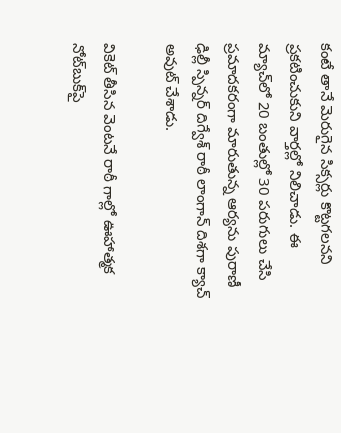కంటే తానే మెరుగైన సిక్సర్లు కొట్టగలనని ప్రకటించుకుని వార్తల్లో నిలిచాడు. ఈ మ్యాచ్‌లో 20 బంతుల్లో 30 పరుగులు చేసి ప్రమాదకరంగా మారుతున్న ఆర్యను పురాణీ ఢిల్లీ స్పిన్నర్ దిగ్వేశ్ రాఠీ లాంగాన్ దిశగా క్యాచ్ అవుట్ చేశాడు.

వికెట్ తీసిన వెంటనే రాఠీ గాల్లో ఊహాత్మక నోట్‌బుక్‌పై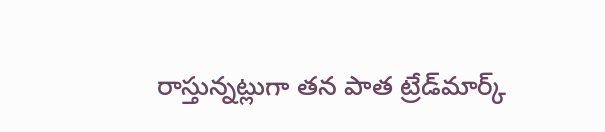రాస్తున్నట్లుగా తన పాత ట్రేడ్‌మార్క్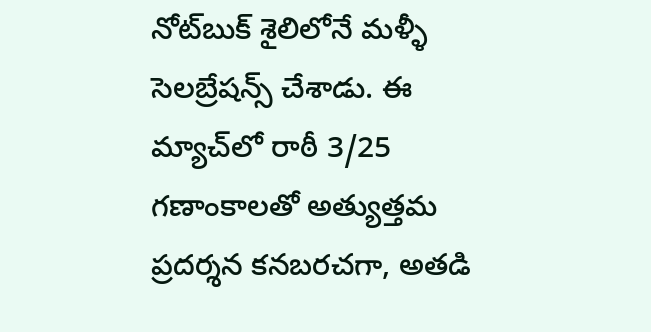నోట్‌బుక్ శైలిలోనే మళ్ళీ సెలబ్రేషన్స్ చేశాడు. ఈ మ్యాచ్‌లో రాఠీ 3/25 గణాంకాలతో అత్యుత్తమ ప్రదర్శన కనబరచగా, అతడి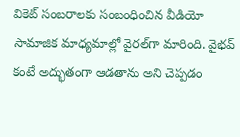వికెట్ సంబరాలకు సంబంధించిన వీడియో సామాజిక మాధ్యమాల్లో వైరల్‌గా మారింది. వైభవ్ కంటే అద్భుతంగా ఆడతాను అని చెప్పడం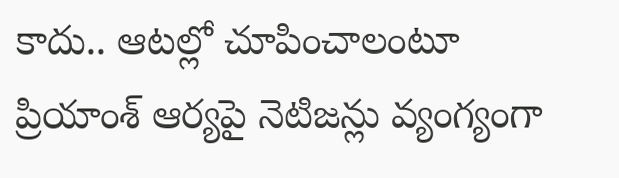కాదు.. ఆటల్లో చూపించాలంటూ ప్రియాంశ్ ఆర్యపై నెటిజన్లు వ్యంగ్యంగా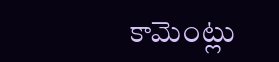కామెంట్లు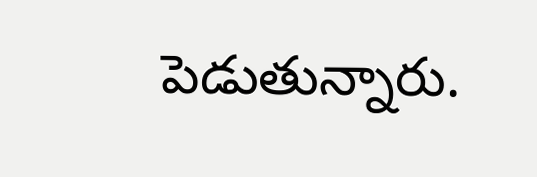పెడుతున్నారు.